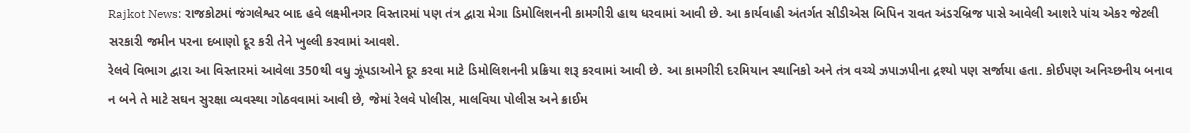Rajkot News: રાજકોટમાં જંગલેશ્વર બાદ હવે લક્ષ્મીનગર વિસ્તારમાં પણ તંત્ર દ્વારા મેગા ડિમોલિશનની કામગીરી હાથ ધરવામાં આવી છે. આ કાર્યવાહી અંતર્ગત સીડીએસ બિપિન રાવત અંડરબ્રિજ પાસે આવેલી આશરે પાંચ એકર જેટલી સરકારી જમીન પરના દબાણો દૂર કરી તેને ખુલ્લી કરવામાં આવશે.
રેલવે વિભાગ દ્વારા આ વિસ્તારમાં આવેલા 350થી વધુ ઝૂંપડાઓને દૂર કરવા માટે ડિમોલિશનની પ્રક્રિયા શરૂ કરવામાં આવી છે. આ કામગીરી દરમિયાન સ્થાનિકો અને તંત્ર વચ્ચે ઝપાઝપીના દ્રશ્યો પણ સર્જાયા હતા. કોઈપણ અનિચ્છનીય બનાવ ન બને તે માટે સઘન સુરક્ષા વ્યવસ્થા ગોઠવવામાં આવી છે, જેમાં રેલવે પોલીસ, માલવિયા પોલીસ અને ક્રાઈમ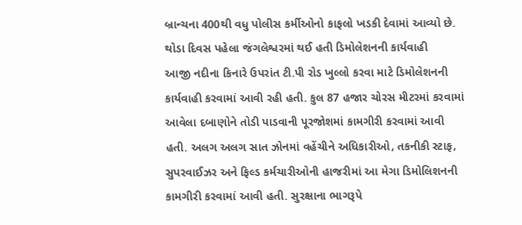બ્રાન્ચના 400થી વધુ પોલીસ કર્મીઓનો કાફલો ખડકી દેવામાં આવ્યો છે.
થોડા દિવસ પહેલા જંગલેશ્વરમાં થઈ હતી ડિમોલેશનની કાર્યવાહી
આજી નદીના કિનારે ઉપરાંત ટી.પી રોડ ખુલ્લો કરવા માટે ડિમોલેશનની કાર્યવાહી કરવામાં આવી રહી હતી. કુલ 87 હજાર ચોરસ મીટરમાં કરવામાં આવેલા દબાણોને તોડી પાડવાની પૂરજોશમાં કામગીરી કરવામાં આવી હતી. અલગ અલગ સાત ઝોનમાં વહેંચીને અધિકારીઓ, તકનીકી સ્ટાફ, સુપરવાઈઝર અને ફિલ્ડ કર્મચારીઓની હાજરીમાં આ મેગા ડિમોલિશનની કામગીરી કરવામાં આવી હતી. સુરક્ષાના ભાગરૂપે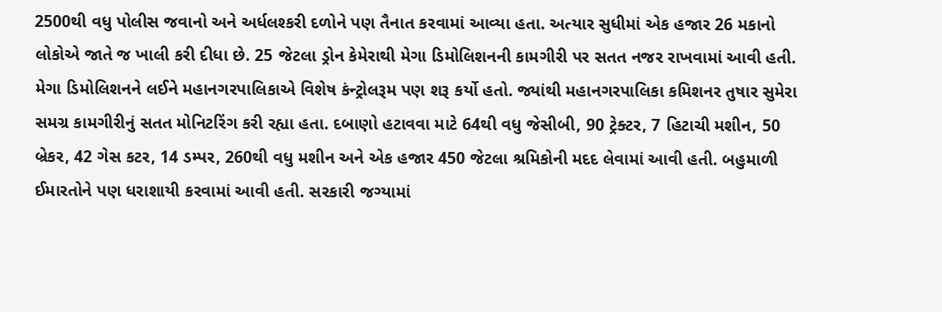2500થી વધુ પોલીસ જવાનો અને અર્ધલશ્કરી દળોને પણ તૈનાત કરવામાં આવ્યા હતા. અત્યાર સુધીમાં એક હજાર 26 મકાનો લોકોએ જાતે જ ખાલી કરી દીધા છે. 25 જેટલા ડ્રોન કેમેરાથી મેગા ડિમોલિશનની કામગીરી પર સતત નજર રાખવામાં આવી હતી. મેગા ડિમોલિશનને લઈને મહાનગરપાલિકાએ વિશેષ કંન્ટ્રોલરૂમ પણ શરૂ કર્યો હતો. જ્યાંથી મહાનગરપાલિકા કમિશનર તુષાર સુમેરા સમગ્ર કામગીરીનું સતત મોનિટરિંગ કરી રહ્યા હતા. દબાણો હટાવવા માટે 64થી વધુ જેસીબી, 90 ટ્રેક્ટર, 7 હિટાચી મશીન, 50 બ્રેકર, 42 ગેસ કટર, 14 ડમ્પર, 260થી વધુ મશીન અને એક હજાર 450 જેટલા શ્રમિકોની મદદ લેવામાં આવી હતી. બહુમાળી ઈમારતોને પણ ધરાશાયી કરવામાં આવી હતી. સરકારી જગ્યામાં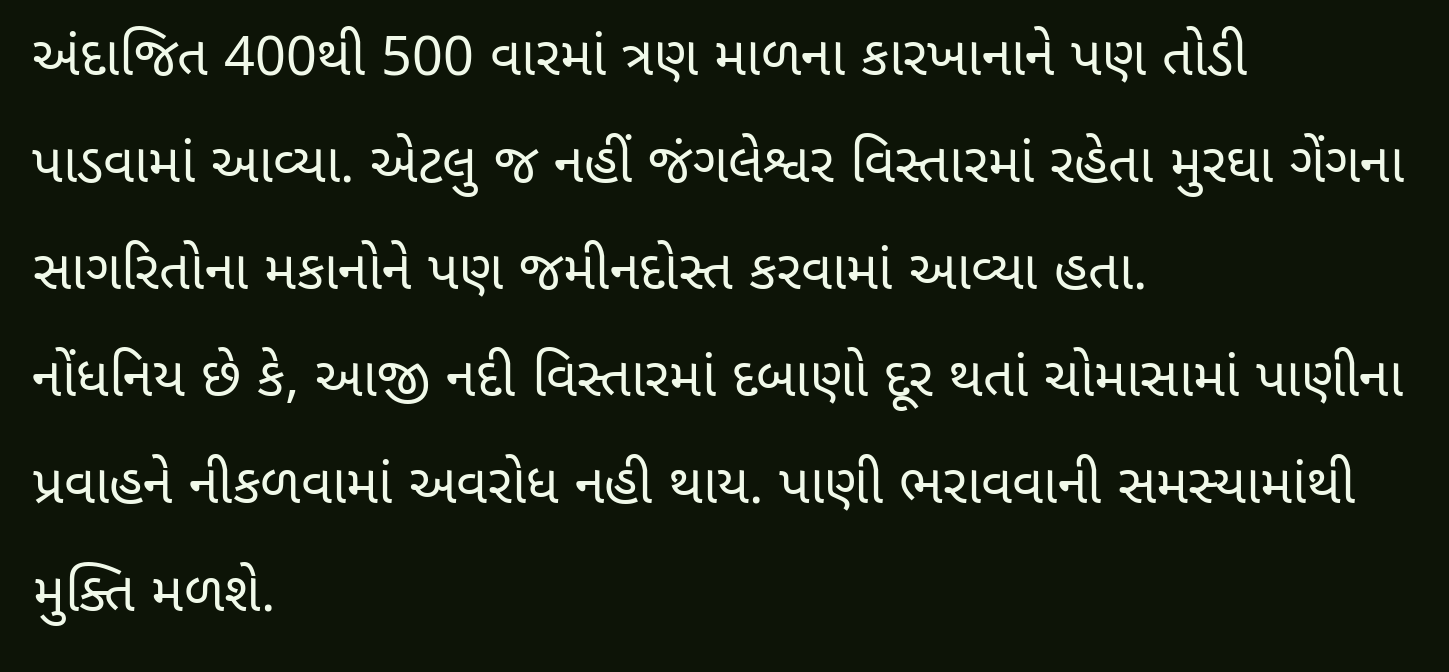અંદાજિત 400થી 500 વારમાં ત્રણ માળના કારખાનાને પણ તોડી પાડવામાં આવ્યા. એટલુ જ નહીં જંગલેશ્વર વિસ્તારમાં રહેતા મુરઘા ગેંગના સાગરિતોના મકાનોને પણ જમીનદોસ્ત કરવામાં આવ્યા હતા.
નોંધનિય છે કે, આજી નદી વિસ્તારમાં દબાણો દૂર થતાં ચોમાસામાં પાણીના પ્રવાહને નીકળવામાં અવરોધ નહી થાય. પાણી ભરાવવાની સમસ્યામાંથી મુક્તિ મળશે.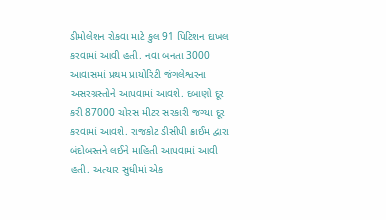ડીમોલેશન રોકવા માટે કુલ 91 પિટિશન દાખલ કરવામાં આવી હતી. નવા બનતા 3000 આવાસમાં પ્રથમ પ્રાયોરિટી જંગલેશ્વરના અસરગ્રસ્તોને આપવામાં આવશે. દબાણો દૂર કરી 87000 ચોરસ મીટર સરકારી જગ્યા દૂર કરવામાં આવશે. રાજકોટ ડીસીપી ક્રાઈમ દ્વારા બંદોબસ્તને લઈને માહિતી આપવામાં આવી હતી. અત્યાર સુધીમાં એક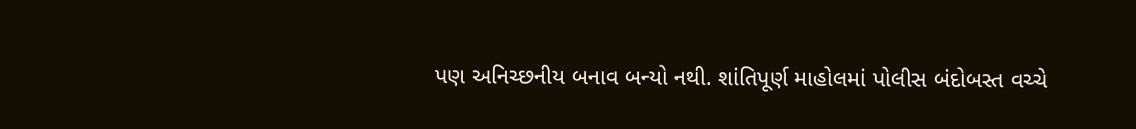પણ અનિચ્છનીય બનાવ બન્યો નથી. શાંતિપૂર્ણ માહોલમાં પોલીસ બંદોબસ્ત વચ્ચે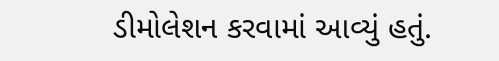ડીમોલેશન કરવામાં આવ્યું હતું.